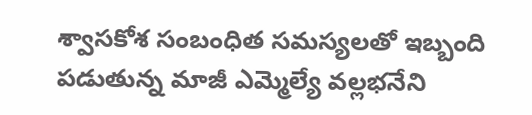శ్వాసకోశ సంబంధిత సమస్యలతో ఇబ్బంది పడుతున్న మాజీ ఎమ్మెల్యే వల్లభనేని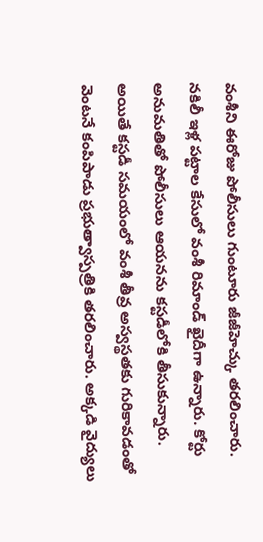వంశీని ఈరోజు పోలీసులు గుంటూరు జీజీహెచ్కు తరలించారు. నకిలీ ఇళ్ల పట్టాల కేసులో వంశీ రిమాండ్ ఖైదీగా ఉన్నారు. కోర్టు అనుమతితో పోలీసులు ఆయనను కస్టడీలోకి తీసుకున్నారు. అయితే కస్టడీ సమయంలో వంశీ తీవ్ర అస్వస్థతకు గురికావడంతో వెంటనే కంపిపాడు ప్రభుత్వాస్పత్రికి తరలించారు. అక్కడి వైద్యులు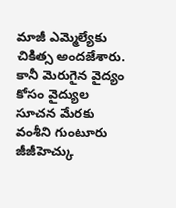మాజీ ఎమ్మెల్యేకు చికిత్స అందజేశారు. కానీ మెరుగైన వైద్యం కోసం వైద్యుల సూచన మేరకు వంశీని గుంటూరు జీజీహెచ్కు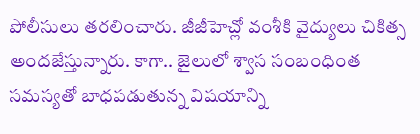పోలీసులు తరలించారు. జీజీహెచ్లో వంశీకి వైద్యులు చికిత్స అందజేస్తున్నారు. కాగా.. జైలులో శ్వాస సంబంధింత సమస్యతో బాధపడుతున్న విషయాన్ని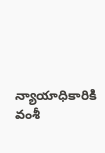న్యాయాధికారికి వంశీ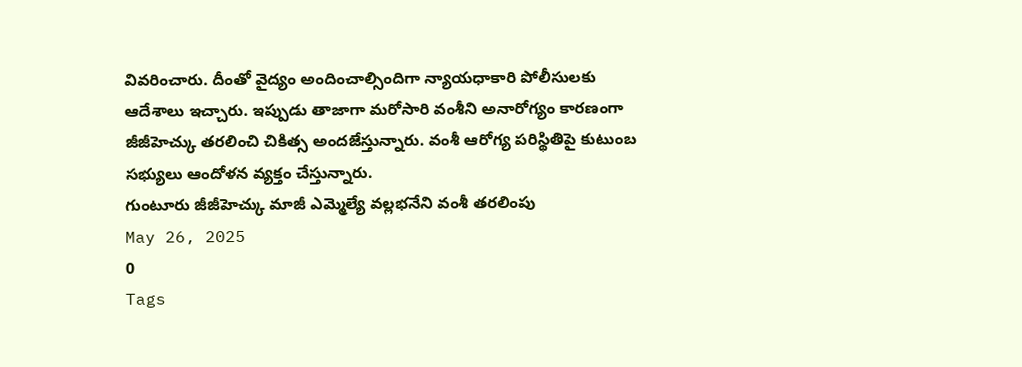వివరించారు. దీంతో వైద్యం అందించాల్సిందిగా న్యాయధాకారి పోలీసులకు ఆదేశాలు ఇచ్చారు. ఇప్పుడు తాజాగా మరోసారి వంశీని అనారోగ్యం కారణంగా జీజీహెచ్కు తరలించి చికిత్స అందజేస్తున్నారు. వంశీ ఆరోగ్య పరిస్థితిపై కుటుంబ సభ్యులు ఆందోళన వ్యక్తం చేస్తున్నారు.
గుంటూరు జీజీహెచ్కు మాజీ ఎమ్మెల్యే వల్లభనేని వంశీ తరలింపు
May 26, 2025
0
Tags